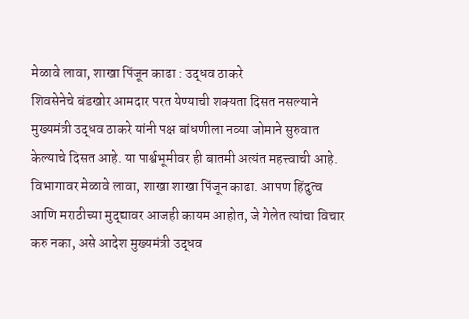मेळावे लावा, शाखा पिंजून काढा : उद्धव ठाकरे
शिवसेनेचे बंडखोर आमदार परत येण्याची शक्यता दिसत नसल्याने मुख्यमंत्री उद्धव ठाकरे यांनी पक्ष बांधणीला नव्या जोमाने सुरुवात केल्याचे दिसत आहे. या पार्श्वभूमीवर ही बातमी अत्यंत महत्त्वाची आहे. विभागावर मेळावे लावा, शाखा शाखा पिंजून काढा. आपण हिंदुत्व आणि मराठीच्या मुद्द्यावर आजही कायम आहोत, जे गेलेत त्यांचा विचार करु नका, असे आदेश मुख्यमंत्री उद्धव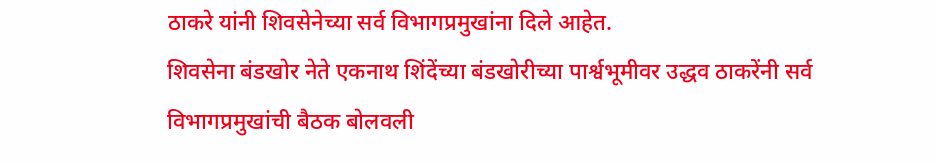ठाकरे यांनी शिवसेनेच्या सर्व विभागप्रमुखांना दिले आहेत.
शिवसेना बंडखोर नेते एकनाथ शिंदेंच्या बंडखोरीच्या पार्श्वभूमीवर उद्धव ठाकरेंनी सर्व विभागप्रमुखांची बैठक बोलवली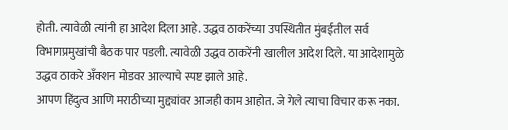होती. त्यावेळी त्यांनी हा आदेश दिला आहे. उद्धव ठाकरेंच्या उपस्थितीत मुंबईतील सर्व विभागप्रमुखांची बैठक पार पडली. त्यावेळी उद्धव ठाकरेंनी खालील आदेश दिले. या आदेशामुळे उद्धव ठाकरे अँक्शन मोडवर आल्याचे स्पष्ट झाले आहे.
आपण हिंदुत्व आणि मराठीच्या मुद्द्यांवर आजही काम आहोत. जे गेले त्याचा विचार करू नका.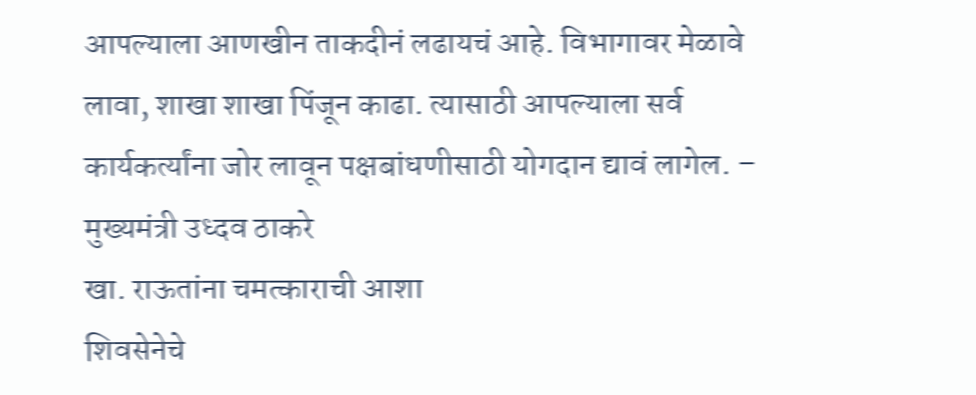आपल्याला आणखीन ताकदीनं लढायचं आहे. विभागावर मेळावे लावा, शाखा शाखा पिंजून काढा. त्यासाठी आपल्याला सर्व कार्यकर्त्यांना जोर लावून पक्षबांधणीसाठी योगदान द्यावं लागेल. – मुख्यमंत्री उध्दव ठाकरे
खा. राऊतांना चमत्काराची आशा
शिवसेनेचे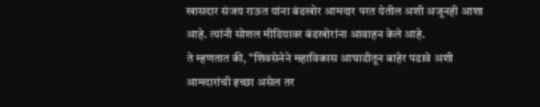खासदार संजय राऊत यांना बंडखोर आमदार परत येतील अशी अजूनही आशा आहे. त्यांनी सोशल मीडियावर बंडखोरांना आवाहन केले आहे.
ते म्हणतात की, “शिवसेनेने महाविकास आघाडीतून बाहेर पडावे अशी आमदारांची इच्छा असेल तर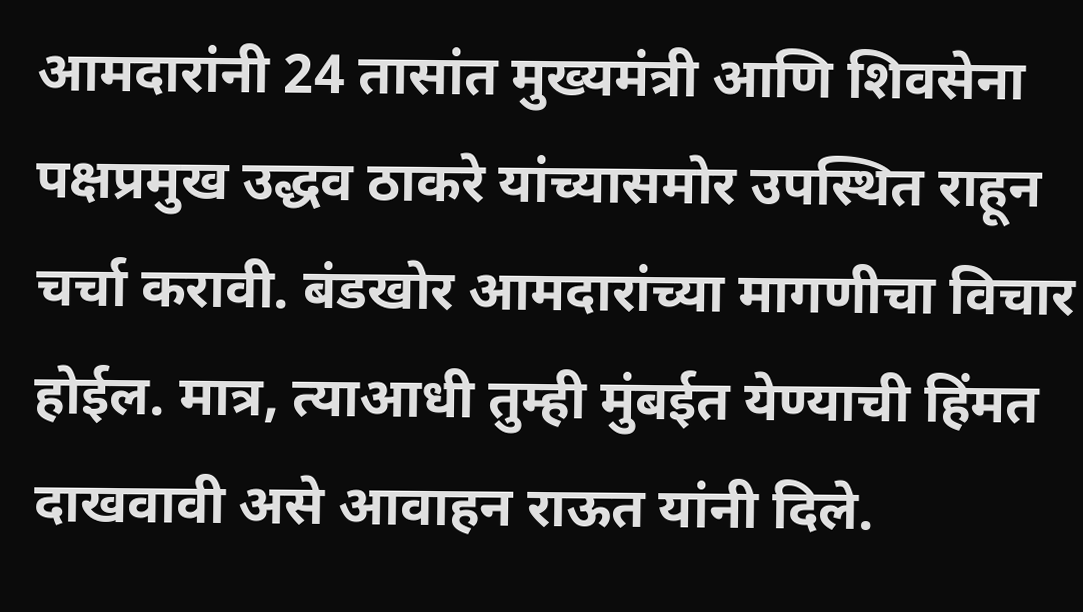आमदारांनी 24 तासांत मुख्यमंत्री आणि शिवसेना पक्षप्रमुख उद्धव ठाकरे यांच्यासमोर उपस्थित राहून चर्चा करावी. बंडखोर आमदारांच्या मागणीचा विचार होईल. मात्र, त्याआधी तुम्ही मुंबईत येण्याची हिंमत दाखवावी असे आवाहन राऊत यांनी दिले.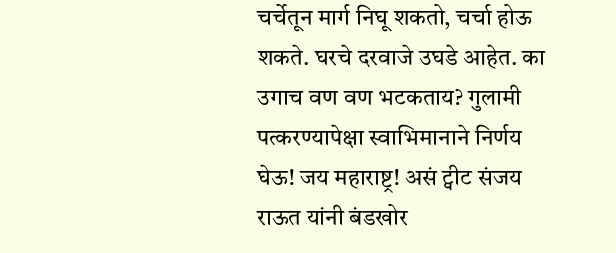चर्चेतून मार्ग निघू शकतो, चर्चा होऊ शकते. घरचे दरवाजे उघडे आहेत. का उगाच वण वण भटकताय? गुलामी पत्करण्यापेक्षा स्वाभिमानाने निर्णय घेऊ! जय महाराष्ट्र! असं ट्वीट संजय राऊत यांनी बंडखोर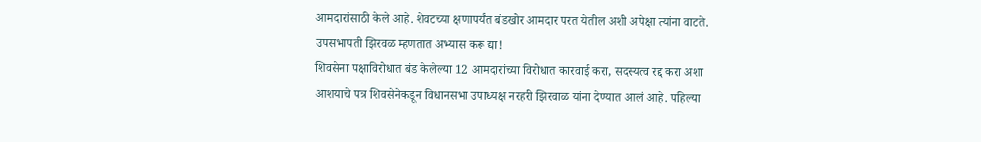आमदारांसाठी केले आहे. शेवटच्या क्षणापर्यंत बंडखोर आमदार परत येतील अशी अपेक्षा त्यांना वाटते.
उपसभापती झिरवळ म्हणतात अभ्यास करू द्या!
शिवसेना पक्षाविरोधात बंड केलेल्या 12 आमदारांच्या विरोधात कारवाई करा, सदस्यत्व रद्द करा अशा आशयाचे पत्र शिवसेनेकडून विधानसभा उपाध्यक्ष नरहरी झिरवाळ यांना देण्यात आलं आहे. पहिल्या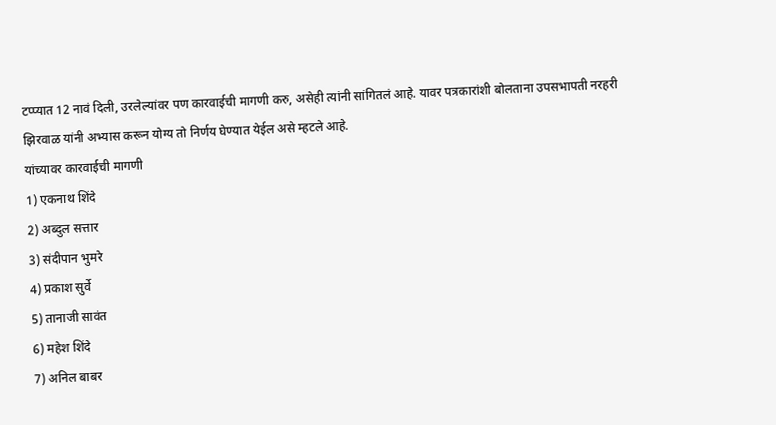टप्प्यात 12 नावं दिली, उरलेल्यांवर पण कारवाईची मागणी करु, असेही त्यांनी सांगितलं आहे. यावर पत्रकारांशी बोलताना उपसभापती नरहरी झिरवाळ यांनी अभ्यास करून योग्य तो निर्णय घेण्यात येईल असे म्हटले आहे.
यांच्यावर कारवाईची मागणी
1) एकनाथ शिंदे
2) अब्दुल सत्तार
3) संदीपान भुमरे
4) प्रकाश सुर्वे
5) तानाजी सावंत
6) महेश शिंदे
7) अनिल बाबर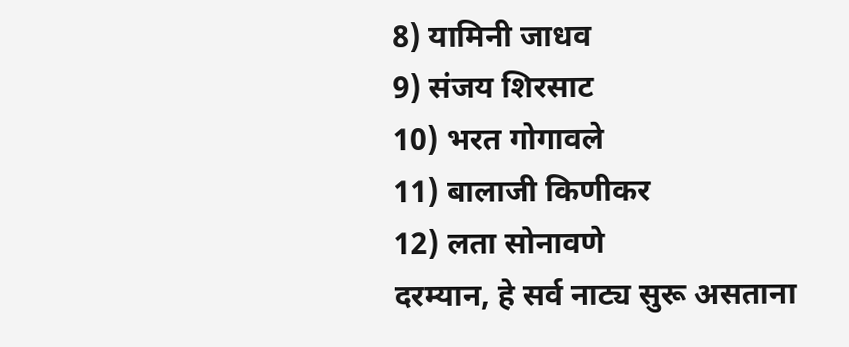8) यामिनी जाधव
9) संजय शिरसाट
10) भरत गोगावले
11) बालाजी किणीकर
12) लता सोनावणे
दरम्यान, हे सर्व नाट्य सुरू असताना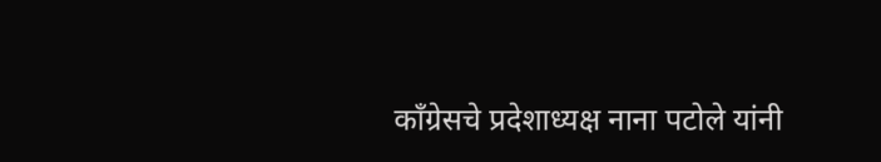काँग्रेसचे प्रदेशाध्यक्ष नाना पटोले यांनी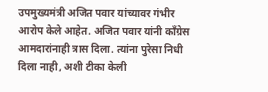उपमुख्यमंत्री अजित पवार यांच्यावर गंभीर आरोप केले आहेत. अजित पवार यांनी काँग्रेस आमदारांनाही त्रास दिला. त्यांना पुरेसा निधी दिला नाही, अशी टीका केली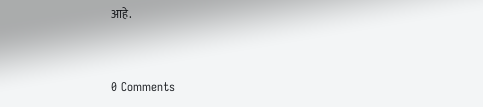आहे.


0 Comments